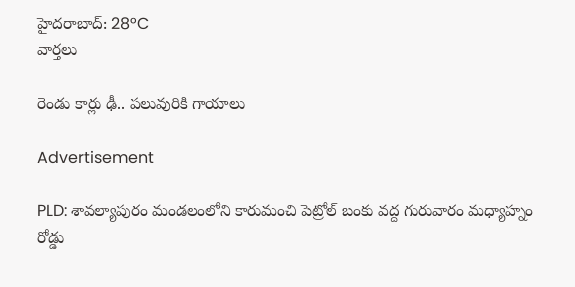హైదరాబాద్: 28°C
వార్తలు

రెండు కార్లు ఢీ.. పలువురికి గాయాలు

Advertisement

PLD: శావల్యాపురం మండలంలోని కారుమంచి పెట్రోల్ బంకు వద్ద గురువారం మధ్యాహ్నం రోడ్డు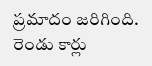ప్రమాదం జరిగింది. రెండు కార్లు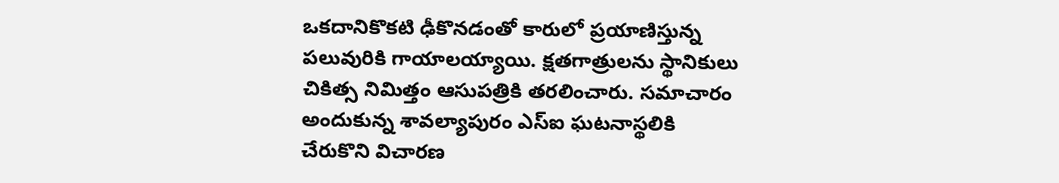ఒకదానికొకటి ఢీకొనడంతో కారులో ప్రయాణిస్తున్న పలువురికి గాయాలయ్యాయి. క్షతగాత్రులను స్థానికులు చికిత్స నిమిత్తం ఆసుపత్రికి తరలించారు. సమాచారం అందుకున్న శావల్యాపురం ఎస్ఐ ఘటనాస్థలికి చేరుకొని విచారణ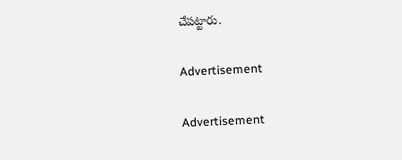చేపట్టారు.

Advertisement

Advertisement